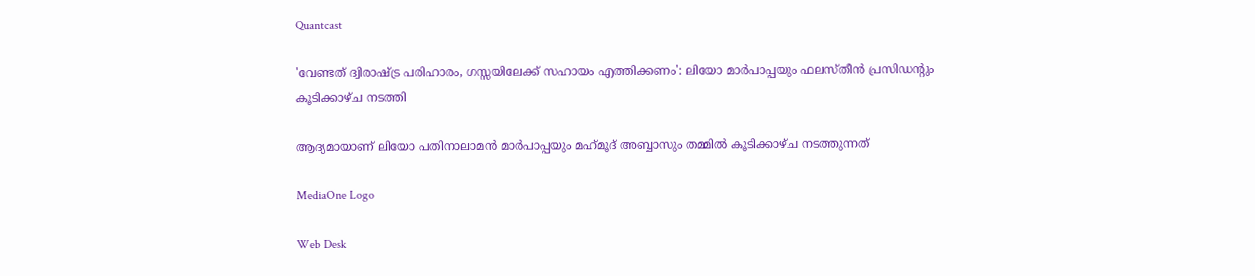Quantcast

'വേണ്ടത് ദ്വിരാഷ്ട്ര പരിഹാരം, ഗസ്സയിലേക്ക് സഹായം എത്തിക്കണം': ലിയോ മാർപാപ്പയും ഫലസ്തീൻ പ്രസിഡന്റും കൂടിക്കാഴ്ച നടത്തി

ആദ്യമായാണ് ലിയോ പതിനാലാമന്‍ മാർപാപ്പയും മഹ്‌മൂദ് അബ്ബാസും തമ്മില്‍ കൂടിക്കാഴ്ച നടത്തുന്നത്

MediaOne Logo

Web Desk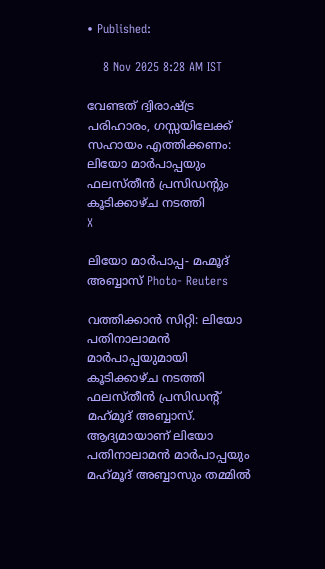• Published:

    8 Nov 2025 8:28 AM IST

വേണ്ടത് ദ്വിരാഷ്ട്ര പരിഹാരം, ഗസ്സയിലേക്ക് സഹായം എത്തിക്കണം: ലിയോ മാർപാപ്പയും ഫലസ്തീൻ പ്രസിഡന്റും കൂടിക്കാഴ്ച നടത്തി
X

ലിയോ മാർപാപ്പ- മഹ്മൂദ് അബ്ബാസ് Photo- Reuters

വത്തിക്കാന്‍ സിറ്റി: ലിയോ പതിനാലാമന്‍ മാര്‍പാപ്പയുമായി കൂടിക്കാഴ്ച നടത്തി ഫലസ്തീന്‍ പ്രസിഡന്‍റ് മഹ്‌മൂദ് അബ്ബാസ്. ആദ്യമായാണ് ലിയോ പതിനാലാമന്‍ മാർപാപ്പയും മഹ്‌മൂദ് അബ്ബാസും തമ്മില്‍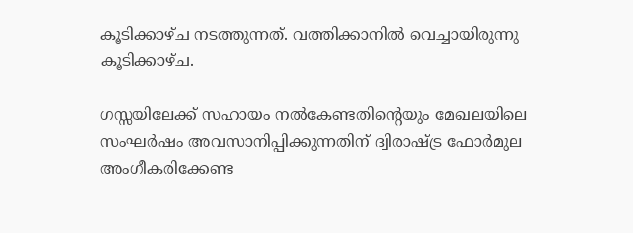കൂടിക്കാഴ്ച നടത്തുന്നത്. വത്തിക്കാനില്‍ വെച്ചായിരുന്നു കൂടിക്കാഴ്ച.

ഗസ്സയിലേക്ക് സഹായം നൽകേണ്ടതിന്റെയും മേഖലയിലെ സംഘർഷം അവസാനിപ്പിക്കുന്നതിന് ദ്വിരാഷ്ട്ര ഫോര്‍മുല അംഗീകരിക്കേണ്ട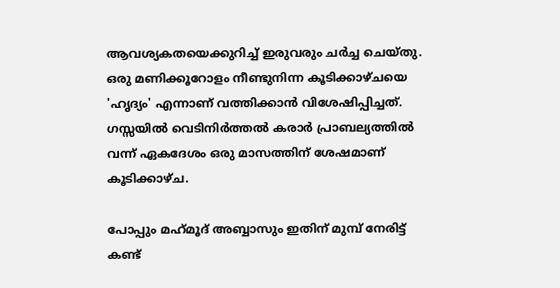ആവശ്യകതയെക്കുറിച്ച് ഇരുവരും ചർച്ച ചെയ്തു. ഒരു മണിക്കൂറോളം നീണ്ടുനിന്ന കൂടിക്കാഴ്ചയെ 'ഹൃദ്യം' എന്നാണ് വത്തിക്കാൻ വിശേഷിപ്പിച്ചത്. ഗസ്സയില്‍ വെടിനിർത്തൽ കരാർ പ്രാബല്യത്തിൽ വന്ന് ഏകദേശം ഒരു മാസത്തിന് ശേഷമാണ് കൂടിക്കാഴ്ച.

പോപ്പും മഹ്‌മൂദ് അബ്ബാസും ഇതിന് മുമ്പ് നേരിട്ട് കണ്ട്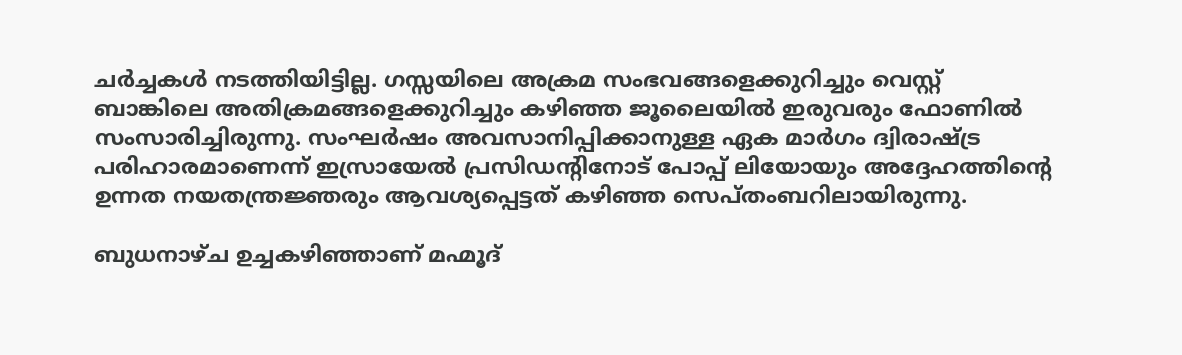ചര്‍ച്ചകള്‍ നടത്തിയിട്ടില്ല. ഗസ്സയിലെ അക്രമ സംഭവങ്ങളെക്കുറിച്ചും വെസ്റ്റ് ബാങ്കിലെ അതിക്രമങ്ങളെക്കുറിച്ചും കഴിഞ്ഞ ജൂലൈയില്‍ ഇരുവരും ഫോണില്‍ സംസാരിച്ചിരുന്നു. സംഘര്‍ഷം അവസാനിപ്പിക്കാനുള്ള ഏക മാർഗം ദ്വിരാഷ്ട്ര പരിഹാരമാണെന്ന് ഇസ്രായേൽ പ്രസിഡന്‍റിനോട് പോപ്പ് ലിയോയും അദ്ദേഹത്തിന്റെ ഉന്നത നയതന്ത്രജ്ഞരും ആവശ്യപ്പെട്ടത് കഴിഞ്ഞ സെപ്തംബറിലായിരുന്നു.

ബുധനാഴ്ച ഉച്ചകഴിഞ്ഞാണ് മഹ്മൂദ്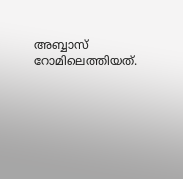അബ്ബാസ് റോമിലെത്തിയത്.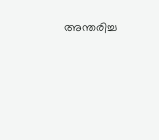അന്തരിച്ച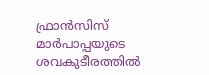ഫ്രാൻസിസ് മാർപാപ്പയുടെ ശവകുടീരത്തിൽ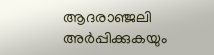ആദരാഞ്ജലി അർപ്പിക്കുകയും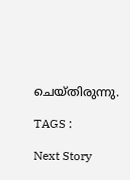ചെയ്തിരുന്നു.

TAGS :

Next Story